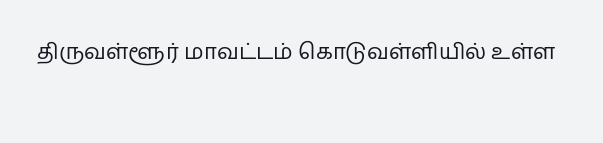திருவள்ளூர் மாவட்டம் கொடுவள்ளியில் உள்ள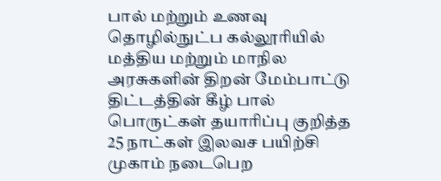பால் மற்றும் உணவு தொழில்நுட்ப கல்லூரியில் மத்திய மற்றும் மாநில அரசுகளின் திறன் மேம்பாட்டு திட்டத்தின் கீழ் பால் பொருட்கள் தயாரிப்பு குறித்த 25 நாட்கள் இலவச பயிற்சி முகாம் நடைபெற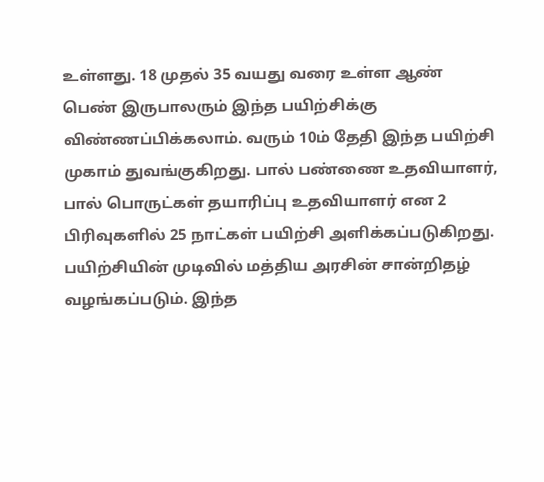உள்ளது. 18 முதல் 35 வயது வரை உள்ள ஆண் பெண் இருபாலரும் இந்த பயிற்சிக்கு விண்ணப்பிக்கலாம். வரும் 10ம் தேதி இந்த பயிற்சி முகாம் துவங்குகிறது. பால் பண்ணை உதவியாளர், பால் பொருட்கள் தயாரிப்பு உதவியாளர் என 2 பிரிவுகளில் 25 நாட்கள் பயிற்சி அளிக்கப்படுகிறது.
பயிற்சியின் முடிவில் மத்திய அரசின் சான்றிதழ் வழங்கப்படும். இந்த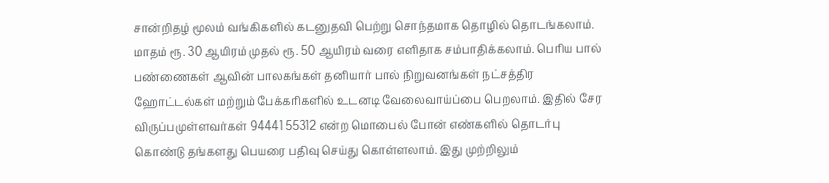சான்றிதழ் மூலம் வங்கிகளில் கடனுதவி பெற்று சொந்தமாக தொழில் தொடங்கலாம். மாதம் ரூ. 30 ஆயிரம் முதல் ரூ. 50 ஆயிரம் வரை எளிதாக சம்பாதிக்கலாம். பெரிய பால் பண்ணைகள் ஆவின் பாலகங்கள் தனியார் பால் நிறுவனங்கள் நட்சத்திர ஹோட்டல்கள் மற்றும் பேக்கரிகளில் உடனடி வேலைவாய்ப்பை பெறலாம். இதில் சேர விருப்பமுள்ளவர்கள் 94441 55312 என்ற மொபைல் போன் எண்களில் தொடர்பு கொண்டு தங்களது பெயரை பதிவு செய்து கொள்ளலாம். இது முற்றிலும்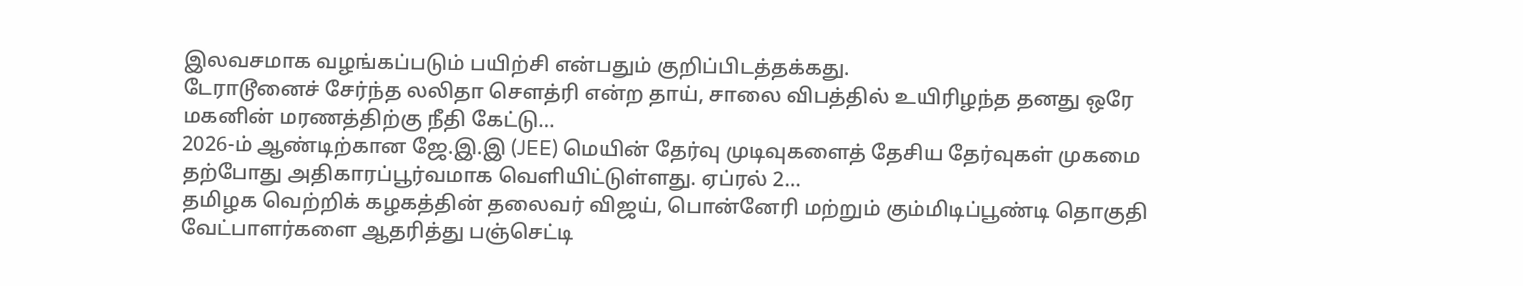இலவசமாக வழங்கப்படும் பயிற்சி என்பதும் குறிப்பிடத்தக்கது.
டேராடூனைச் சேர்ந்த லலிதா சௌத்ரி என்ற தாய், சாலை விபத்தில் உயிரிழந்த தனது ஒரே மகனின் மரணத்திற்கு நீதி கேட்டு…
2026-ம் ஆண்டிற்கான ஜே.இ.இ (JEE) மெயின் தேர்வு முடிவுகளைத் தேசிய தேர்வுகள் முகமை தற்போது அதிகாரப்பூர்வமாக வெளியிட்டுள்ளது. ஏப்ரல் 2…
தமிழக வெற்றிக் கழகத்தின் தலைவர் விஜய், பொன்னேரி மற்றும் கும்மிடிப்பூண்டி தொகுதி வேட்பாளர்களை ஆதரித்து பஞ்செட்டி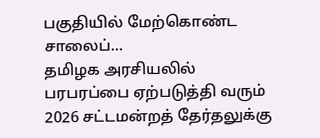பகுதியில் மேற்கொண்ட சாலைப்…
தமிழக அரசியலில் பரபரப்பை ஏற்படுத்தி வரும் 2026 சட்டமன்றத் தேர்தலுக்கு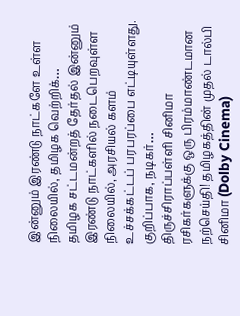இன்னும் இரண்டு நாட்களே உள்ள நிலையில், தமிழக வெற்றிக்…
தமிழக சட்டமன்றத் தேர்தல் இன்னும் இரண்டு நாட்களில் நடைபெறவுள்ள நிலையில், அரசியல் களம் உச்சக்கட்டப் பரபரப்பை எட்டியுள்ளது. குறிப்பாக, நடிகர்…
திருச்சிராப்பள்ளி சினிமா ரசிகர்களுக்கு ஒரு பிரம்மாண்டமான நற்செய்தி! தமிழகத்தின் முதல் டால்பி சினிமா (Dolby Cinema)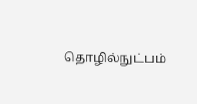தொழில்நுட்பம்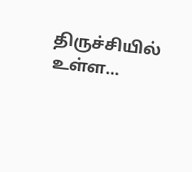திருச்சியில் உள்ள…